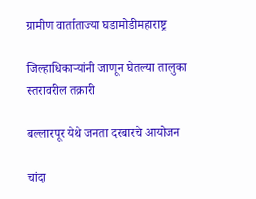ग्रामीण वार्ताताज्या घडामोडीमहाराष्ट्र

जिल्हाधिकाऱ्यांनी जाणून घेतल्या तालुका स्तरावरील तक्रारी

बल्लारपूर येथे जनता दरबारचे आयोजन

चांदा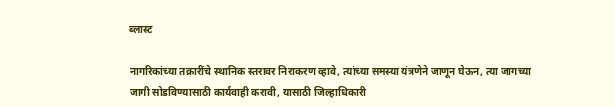ब्लास्ट

नागरिकांच्या तक्रारींचे स्थानिक स्तरावर निराकरण व्हावे, त्यांच्या समस्या यंत्रणेने जाणून घेऊन, त्या जागच्या जागी सोडविण्यासाठी कार्यवाही करावी, यासाठी जिल्हाधिकारी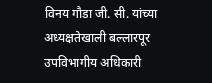विनय गौडा जी. सी. यांच्या अध्यक्षतेखाली बल्लारपूर उपविभागीय अधिकारी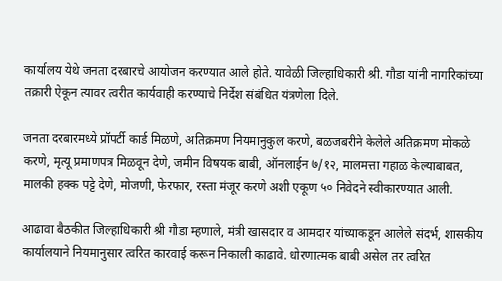कार्यालय येथे जनता दरबारचे आयोजन करण्यात आले होते. यावेळी जिल्हाधिकारी श्री. गौडा यांनी नागरिकांच्या तक्रारी ऐकून त्यावर त्वरीत कार्यवाही करण्याचे निर्देश संबंधित यंत्रणेला दिले.

जनता दरबारमध्ये प्रॉपर्टी कार्ड मिळणे, अतिक्रमण नियमानुकुल करणे, बळजबरीने केलेले अतिक्रमण मोकळे करणे, मृत्यू प्रमाणपत्र मिळवून देणे, जमीन विषयक बाबी, ऑनलाईन ७/१२, मालमत्ता गहाळ केल्याबाबत, मालकी हक्क पट्टे देणे, मोजणी, फेरफार, रस्ता मंजूर करणे अशी एकूण ५० निवेदने स्वीकारण्यात आली.

आढावा बैठकीत जिल्हाधिकारी श्री गौडा म्हणाले, मंत्री खासदार व आमदार यांच्याकडून आलेले संदर्भ, शासकीय कार्यालयाने नियमानुसार त्वरित कारवाई करून निकाली काढावे. धोरणात्मक बाबी असेल तर त्वरित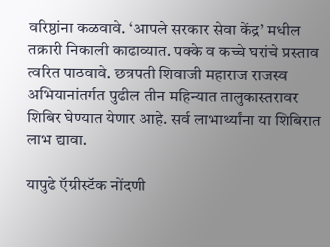वरिष्ठांना कळवावे. ‘आपले सरकार सेवा केंद्र’ मधील तक्रारी निकाली काढाव्यात. पक्के व कच्चे घरांचे प्रस्ताव त्वरित पाठवावे. छत्रपती शिवाजी महाराज राजस्व अभियानांतर्गत पुढील तीन महिन्यात तालुकास्तरावर शिबिर घेण्यात येणार आहे. सर्व लाभार्थ्यांना या शिबिरात लाभ द्यावा.

यापुढे ऍग्रीस्टॅक नोंदणी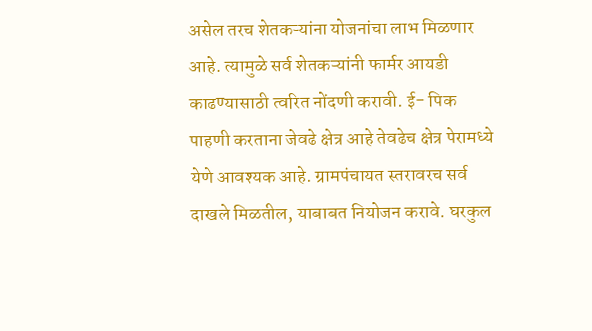असेल तरच शेतकऱ्यांना योजनांचा लाभ मिळणार आहे. त्यामुळे सर्व शेतकऱ्यांनी फार्मर आयडी काढण्यासाठी त्वरित नोंदणी करावी. ई- पिक पाहणी करताना जेवढे क्षेत्र आहे तेवढेच क्षेत्र पेरामध्ये येणे आवश्यक आहे. ग्रामपंचायत स्तरावरच सर्व दाखले मिळतील, याबाबत नियोजन करावे. घरकुल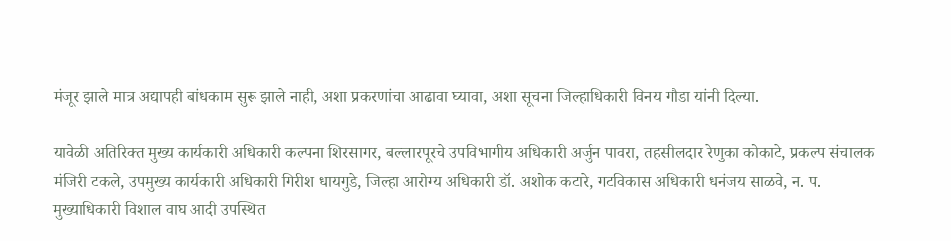मंजूर झाले मात्र अद्यापही बांधकाम सुरू झाले नाही, अशा प्रकरणांचा आढावा घ्यावा, अशा सूचना जिल्हाधिकारी विनय गौडा यांनी दिल्या.

यावेळी अतिरिक्त मुख्य कार्यकारी अधिकारी कल्पना शिरसागर, बल्लारपूरचे उपविभागीय अधिकारी अर्जुन पावरा, तहसीलदार रेणुका कोकाटे, प्रकल्प संचालक मंजिरी टकले, उपमुख्य कार्यकारी अधिकारी गिरीश धायगुडे, जिल्हा आरोग्य अधिकारी डॉ. अशोक कटारे, गटविकास अधिकारी धनंजय साळवे, न. प. मुख्याधिकारी विशाल वाघ आदी उपस्थित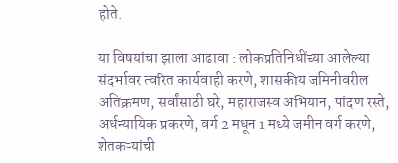होते.

या विषयांचा झाला आढावा : लोकप्रतिनिधींच्या आलेल्या संदर्भावर त्वरित कार्यवाही करणे, शासकीय जमिनीवरील अतिक्रमण, सर्वांसाठी घरे, महाराजस्व अभियान, पांदण रस्ते, अर्धन्यायिक प्रकरणे, वर्ग 2 मधून 1 मध्ये जमीन वर्ग करणे, शेतकऱ्यांची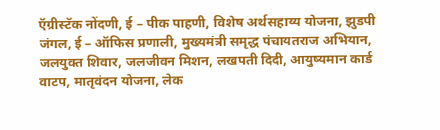ऍग्रीस्टॅक नोंदणी, ई – पीक पाहणी, विशेष अर्थसहाय्य योजना, झुडपी जंगल, ई – ऑफिस प्रणाली, मुख्यमंत्री समृद्ध पंचायतराज अभियान, जलयुक्त शिवार, जलजीवन मिशन, लखपती दिदी, आयुष्यमान कार्ड वाटप, मातृवंदन योजना, लेक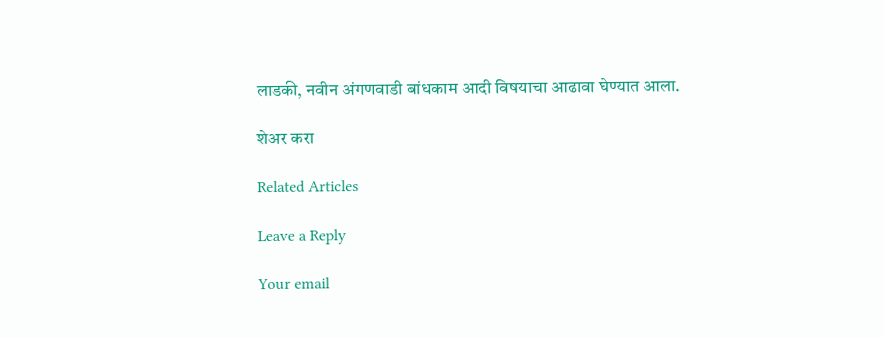लाडकी, नवीन अंगणवाडी बांधकाम आदी विषयाचा आढावा घेण्यात आला.

शेअर करा

Related Articles

Leave a Reply

Your email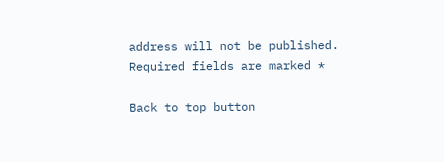address will not be published. Required fields are marked *

Back to top button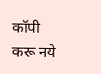कॉपी करू नये